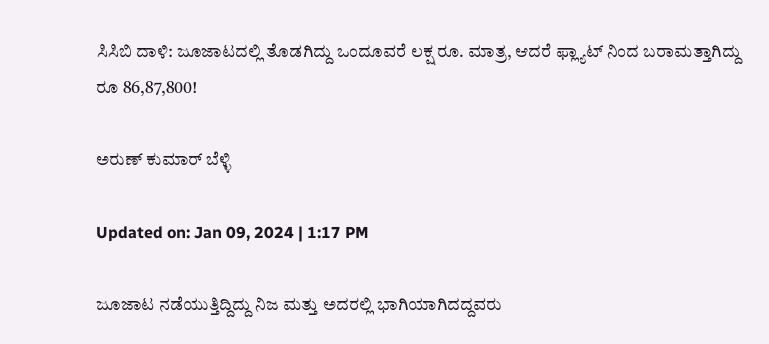ಸಿಸಿಬಿ ದಾಳಿ: ಜೂಜಾಟದಲ್ಲಿ ತೊಡಗಿದ್ದು ಒಂದೂವರೆ ಲಕ್ಷ ರೂ. ಮಾತ್ರ, ಆದರೆ ಫ್ಲ್ಯಾಟ್ ನಿಂದ ಬರಾಮತ್ತಾಗಿದ್ದು ರೂ 86,87,800!

ಅರುಣ್ ಕುಮಾರ್ ಬೆಳ್ಳಿ

Updated on: Jan 09, 2024 | 1:17 PM

ಜೂಜಾಟ ನಡೆಯುತ್ತಿದ್ದಿದ್ದು ನಿಜ ಮತ್ತು ಅದರಲ್ಲಿ ಭಾಗಿಯಾಗಿದದ್ದವರು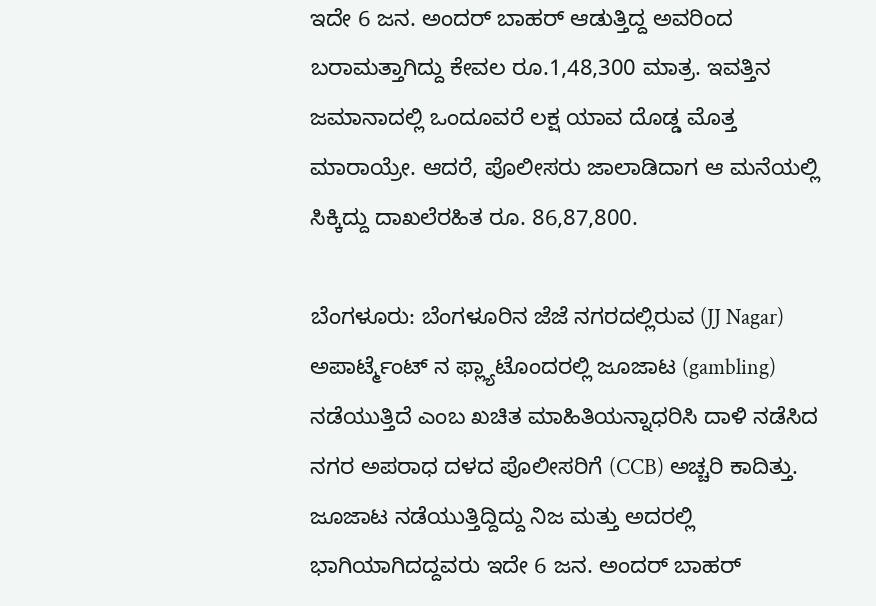ಇದೇ 6 ಜನ. ಅಂದರ್ ಬಾಹರ್ ಆಡುತ್ತಿದ್ದ ಅವರಿಂದ ಬರಾಮತ್ತಾಗಿದ್ದು ಕೇವಲ ರೂ.1,48,300 ಮಾತ್ರ. ಇವತ್ತಿನ ಜಮಾನಾದಲ್ಲಿ ಒಂದೂವರೆ ಲಕ್ಷ ಯಾವ ದೊಡ್ಡ ಮೊತ್ತ ಮಾರಾಯ್ರೇ. ಆದರೆ, ಪೊಲೀಸರು ಜಾಲಾಡಿದಾಗ ಆ ಮನೆಯಲ್ಲಿ ಸಿಕ್ಕಿದ್ದು ದಾಖಲೆರಹಿತ ರೂ. 86,87,800.

ಬೆಂಗಳೂರು: ಬೆಂಗಳೂರಿನ ಜೆಜೆ ನಗರದಲ್ಲಿರುವ (JJ Nagar) ಅಪಾರ್ಟ್ಮೆಂಟ್ ನ ಫ್ಲ್ಯಾಟೊಂದರಲ್ಲಿ ಜೂಜಾಟ (gambling) ನಡೆಯುತ್ತಿದೆ ಎಂಬ ಖಚಿತ ಮಾಹಿತಿಯನ್ನಾಧರಿಸಿ ದಾಳಿ ನಡೆಸಿದ ನಗರ ಅಪರಾಧ ದಳದ ಪೊಲೀಸರಿಗೆ (CCB) ಅಚ್ಚರಿ ಕಾದಿತ್ತು. ಜೂಜಾಟ ನಡೆಯುತ್ತಿದ್ದಿದ್ದು ನಿಜ ಮತ್ತು ಅದರಲ್ಲಿ ಭಾಗಿಯಾಗಿದದ್ದವರು ಇದೇ 6 ಜನ. ಅಂದರ್ ಬಾಹರ್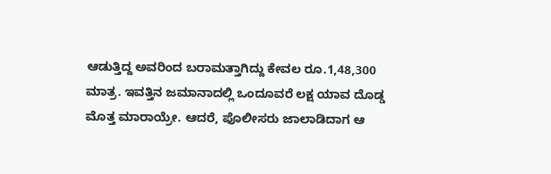ಆಡುತ್ತಿದ್ದ ಅವರಿಂದ ಬರಾಮತ್ತಾಗಿದ್ದು ಕೇವಲ ರೂ.1,48,300 ಮಾತ್ರ. ಇವತ್ತಿನ ಜಮಾನಾದಲ್ಲಿ ಒಂದೂವರೆ ಲಕ್ಷ ಯಾವ ದೊಡ್ಡ ಮೊತ್ತ ಮಾರಾಯ್ರೇ. ಆದರೆ, ಪೊಲೀಸರು ಜಾಲಾಡಿದಾಗ ಆ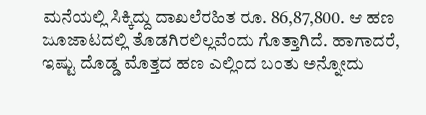ಮನೆಯಲ್ಲಿ ಸಿಕ್ಕಿದ್ದು ದಾಖಲೆರಹಿತ ರೂ. 86,87,800. ಆ ಹಣ ಜೂಜಾಟದಲ್ಲಿ ತೊಡಗಿರಲಿಲ್ಲವೆಂದು ಗೊತ್ತಾಗಿದೆ. ಹಾಗಾದರೆ, ಇಷ್ಟು ದೊಡ್ಡ ಮೊತ್ತದ ಹಣ ಎಲ್ಲಿಂದ ಬಂತು ಅನ್ನೋದು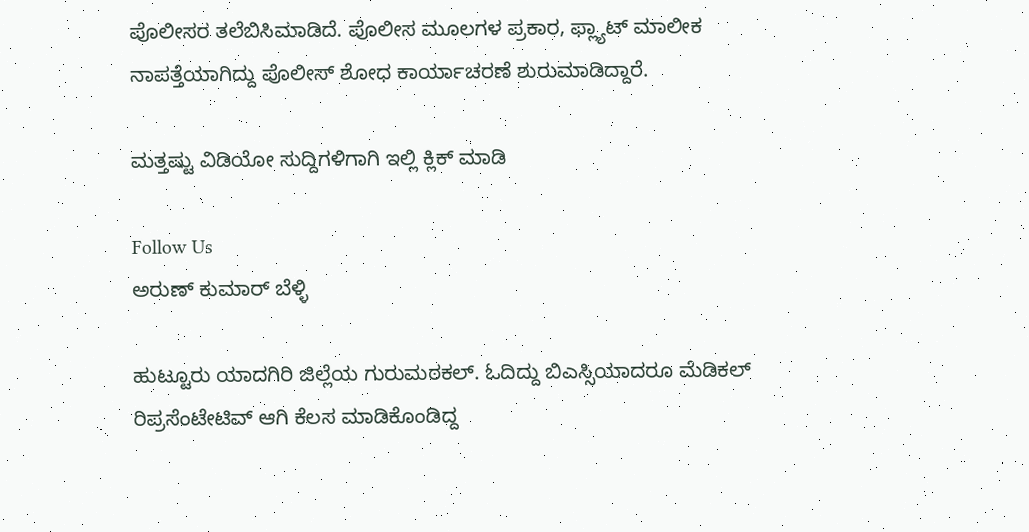ಪೊಲೀಸರ ತಲೆಬಿಸಿಮಾಡಿದೆ. ಪೊಲೀಸ ಮೂಲಗಳ ಪ್ರಕಾರ, ಫ್ಲ್ಯಾಟ್ ಮಾಲೀಕ ನಾಪತ್ತೆಯಾಗಿದ್ದು ಪೊಲೀಸ್ ಶೋಧ ಕಾರ್ಯಾಚರಣೆ ಶುರುಮಾಡಿದ್ದಾರೆ.

ಮತ್ತಷ್ಟು ವಿಡಿಯೋ ಸುದ್ದಿಗಳಿಗಾಗಿ ಇಲ್ಲಿ ಕ್ಲಿಕ್ ಮಾಡಿ

Follow Us
ಅರುಣ್ ಕುಮಾರ್ ಬೆಳ್ಳಿ

ಹುಟ್ಟೂರು ಯಾದಗಿರಿ ಜಿಲ್ಲೆಯ ಗುರುಮಠಕಲ್. ಓದಿದ್ದು ಬಿಎಸ್ಸಿಯಾದರೂ ಮೆಡಿಕಲ್ ರಿಪ್ರಸೆಂಟೇಟಿವ್ ಆಗಿ ಕೆಲಸ ಮಾಡಿಕೊಂಡಿದ್ದ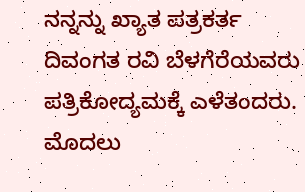ನನ್ನನ್ನು ಖ್ಯಾತ ಪತ್ರಕರ್ತ ದಿವಂಗತ ರವಿ ಬೆಳಗೆರೆಯವರು ಪತ್ರಿಕೋದ್ಯಮಕ್ಕೆ ಎಳೆತಂದರು. ಮೊದಲು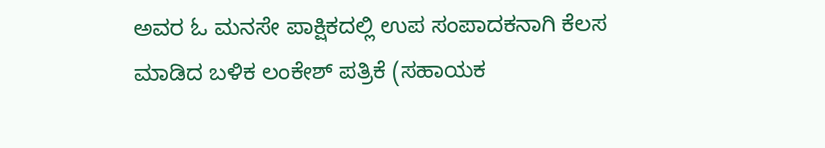ಅವರ ಓ ಮನಸೇ ಪಾಕ್ಷಿಕದಲ್ಲಿ ಉಪ ಸಂಪಾದಕನಾಗಿ ಕೆಲಸ ಮಾಡಿದ ಬಳಿಕ ಲಂಕೇಶ್ ಪತ್ರಿಕೆ (ಸಹಾಯಕ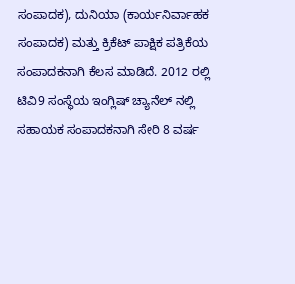ಸಂಪಾದಕ), ದುನಿಯಾ (ಕಾರ್ಯನಿರ್ವಾಹಕ ಸಂಪಾದಕ) ಮತ್ತು ಕ್ರಿಕೆಟ್ ಪಾಕ್ಷಿಕ ಪತ್ರಿಕೆಯ ಸಂಪಾದಕನಾಗಿ ಕೆಲಸ ಮಾಡಿದೆ. 2012 ರಲ್ಲಿ ಟಿವಿ9 ಸಂಸ್ಥೆಯ ಇಂಗ್ಲಿಷ್ ಚ್ಯಾನೆಲ್ ನಲ್ಲಿ ಸಹಾಯಕ ಸಂಪಾದಕನಾಗಿ ಸೇರಿ 8 ವರ್ಷ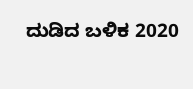ದುಡಿದ ಬಳಿಕ 2020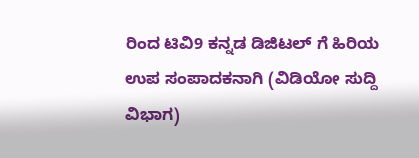ರಿಂದ ಟಿವಿ9 ಕನ್ನಡ ಡಿಜಿಟಲ್ ಗೆ ಹಿರಿಯ ಉಪ ಸಂಪಾದಕನಾಗಿ (ವಿಡಿಯೋ ಸುದ್ದಿ ವಿಭಾಗ)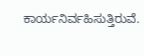ಕಾರ್ಯನಿರ್ವಹಿಸುತ್ತಿರುವೆ.